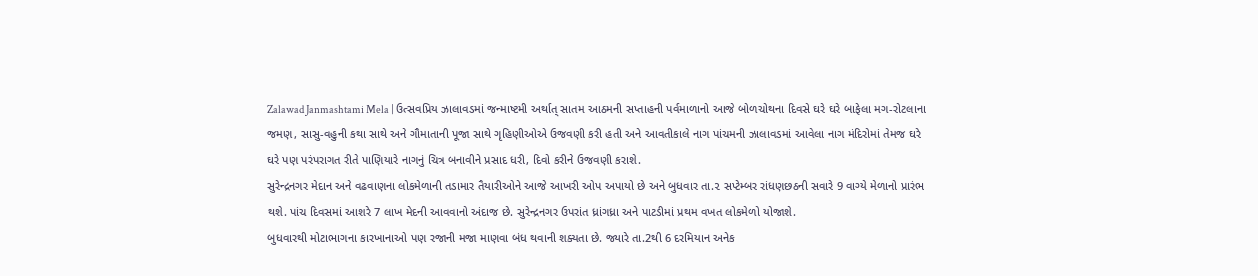Zalawad Janmashtami Mela | ઉત્સવપ્રિય ઝાલાવડમાં જન્માષ્ટમી અર્થાત્ સાતમ આઠમની સપ્તાહની પર્વમાળાનો આજે બોળચોથના દિવસે ઘરે ઘરે બાફેલા મગ-રોટલાના જમણ, સાસુ-વહુની કથા સાથે અને ગૌમાતાની પૂજા સાથે ગૃહિણીઓએ ઉજવણી કરી હતી અને આવતીકાલે નાગ પાંચમની ઝાલાવડમાં આવેલા નાગ મંદિરોમાં તેમજ ઘરે ઘરે પણ પરંપરાગત રીતે પાણિયારે નાગનું ચિત્ર બનાવીને પ્રસાદ ધરી, દિવો કરીને ઉજવણી કરાશે.
સુરેન્દ્રનગર મેદાન અને વઢવાણના લોકમેળાની તડામાર તૈયારીઓને આજે આખરી ઓપ અપાયો છે અને બુધવાર તા.૨ સપ્ટેમ્બર રાંધણછઠની સવારે 9 વાગ્યે મેળાનો પ્રારંભ થશે. પાંચ દિવસમાં આશરે 7 લાખ મેદની આવવાનો અંદાજ છે. સુરેન્દ્રનગર ઉપરાંત ધ્રાંગધ્રા અને પાટડીમાં પ્રથમ વખત લોકમેળો યોજાશે.
બુધવારથી મોટાભાગના કારખાનાઓ પણ રજાની મજા માણવા બંધ થવાની શક્યતા છે. જ્યારે તા.2થી 6 દરમિયાન અનેક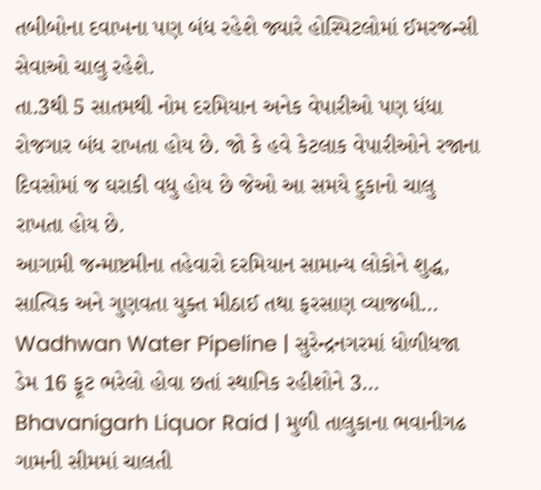તબીબોના દવાખના પણ બંધ રહેશે જ્યારે હોસ્પિટલોમાં ઈમરજન્સી સેવાઓ ચાલુ રહેશે.
તા.3થી 5 સાતમથી નોમ દરમિયાન અનેક વેપારીઓ પણ ધંધા રોજગાર બંધ રાખતા હોય છે. જો કે હવે કેટલાક વેપારીઓને રજાના દિવસોમાં જ ઘરાકી વધુ હોય છે જેઓ આ સમયે દુકાનો ચાલુ રાખતા હોય છે.
આગામી જન્માષ્ટમીના તહેવારો દરમિયાન સામાન્ય લોકોને શુદ્ધ, સાત્વિક અને ગુણવતા યુક્ત મીઠાઈ તથા ફરસાણ વ્યાજબી…
Wadhwan Water Pipeline | સુરેન્દ્રનગરમાં ધોળીધજા ડેમ 16 ફૂટ ભરેલો હોવા છતાં સ્થાનિક રહીશોને 3…
Bhavanigarh Liquor Raid | મુળી તાલુકાના ભવાનીગઢ ગામની સીમમાં ચાલતી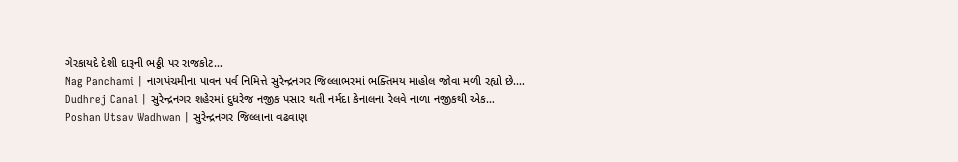ગેરકાયદે દેશી દારૂની ભઠ્ઠી પર રાજકોટ…
Nag Panchami | નાગપંચમીના પાવન પર્વ નિમિત્તે સુરેન્દ્રનગર જિલ્લાભરમાં ભક્તિમય માહોલ જોવા મળી રહ્યો છે.…
Dudhrej Canal | સુરેન્દ્રનગર શહેરમાં દુધરેજ નજીક પસાર થતી નર્મદા કેનાલના રેલવે નાળા નજીકથી એક…
Poshan Utsav Wadhwan | સુરેન્દ્રનગર જિલ્લાના વઢવાણ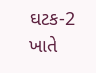ઘટક-2 ખાતે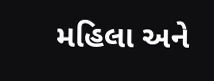મહિલા અને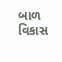બાળ વિકાસ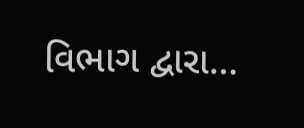વિભાગ દ્વારા…